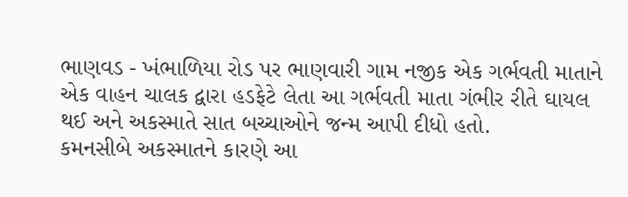ભાણવડ - ખંભાળિયા રોડ પર ભાણવારી ગામ નજીક એક ગર્ભવતી માતાને એક વાહન ચાલક દ્વારા હડફેટે લેતા આ ગર્ભવતી માતા ગંભીર રીતે ઘાયલ થઈ અને અકસ્માતે સાત બચ્ચાઓને જન્મ આપી દીધો હતો.
કમનસીબે અકસ્માતને કારણે આ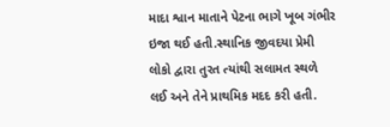માદા શ્વાન માતાને પેટના ભાગે ખૂબ ગંભીર ઇજા થઈ હતી.સ્થાનિક જીવદયા પ્રેમી લોકો દ્વારા તુરત ત્યાંથી સલામત સ્થળે લઈ અને તેને પ્રાથમિક મદદ કરી હતી.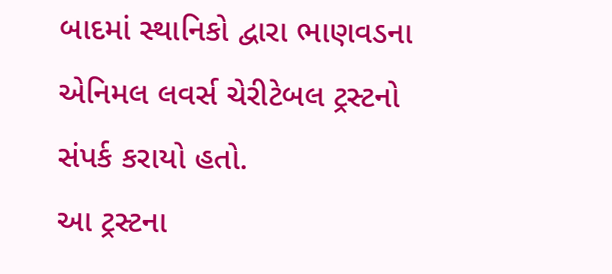બાદમાં સ્થાનિકો દ્વારા ભાણવડના એનિમલ લવર્સ ચેરીટેબલ ટ્રસ્ટનો સંપર્ક કરાયો હતો.
આ ટ્રસ્ટના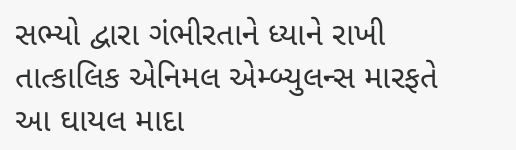સભ્યો દ્વારા ગંભીરતાને ધ્યાને રાખી તાત્કાલિક એનિમલ એમ્બ્યુલન્સ મારફતે આ ઘાયલ માદા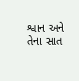શ્વાન અને તેના સાત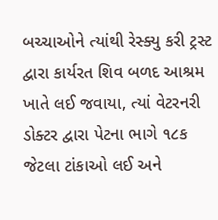બચ્ચાઓને ત્યાંથી રેસ્ક્યુ કરી ટ્રસ્ટ દ્વારા કાર્યરત શિવ બળદ આશ્રમ ખાતે લઈ જવાયા, ત્યાં વેટરનરી ડોક્ટર દ્વારા પેટના ભાગે ૧૮ક જેટલા ટાંકાઓ લઈ અને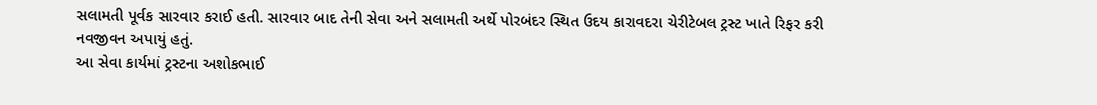સલામતી પૂર્વક સારવાર કરાઈ હતી. સારવાર બાદ તેની સેવા અને સલામતી અર્થે પોરબંદર સ્થિત ઉદય કારાવદરા ચેરીટેબલ ટ્રસ્ટ ખાતે રિફર કરી નવજીવન અપાયું હતું.
આ સેવા કાર્યમાં ટ્રસ્ટના અશોકભાઈ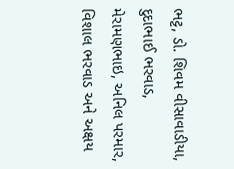ભટ્ટ, ડો. શિવમ વીસાવાડીયા, દુદાભાઈ ભરવાડ, મેરામણભાઇ, અનિલ પરમાર, વિશાલ ભરવાડ અને અક્ષય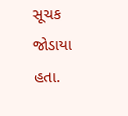સૂચક જોડાયા હતા.